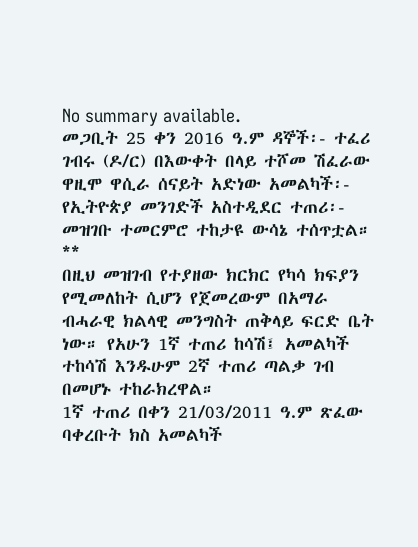No summary available.
መጋቢት 25 ቀን 2016 ዓ.ም ዳኞች፡- ተፈሪ ገብሩ (ዶ/ር) በእውቀት በላይ ተሾመ ሽፈራው ዋዚሞ ዋሲራ ሰናይት አድነው አመልካች፡- የኢትዮጵያ መንገድች አስተዲደር ተጠሪ፡-
መዝገቡ ተመርምሮ ተከታዩ ውሳኔ ተሰጥቷል።
**
በዚህ መዝገብ የተያዘው ክርክር የካሳ ክፍያን የሚመለከት ሲሆን የጀመረውም በአማራ ብሓራዊ ክልላዊ መንግስት ጠቅላይ ፍርድ ቤት ነው። የአሁን 1ኛ ተጠሪ ከሳሽ፤ አመልካች ተከሳሽ እንዱሁም 2ኛ ተጠሪ ጣልቃ ገብ በመሆኑ ተከራክረዋል።
1ኛ ተጠሪ በቀን 21/03/2011 ዓ.ም ጽፈው ባቀረቡት ክስ አመልካች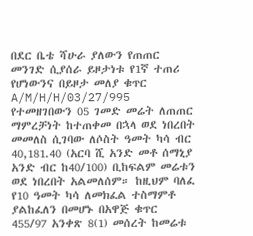በደር ቤቴ ሻሁራ ያለውን የጠጠር መንገድ ሲያሰራ ይዞታነቱ የ1ኛ ተጠሪ የሆነውንና በይዞታ መለያ ቁጥር A/M/H/H/03/27/995 የተመዘገበውን 05 ገመድ መሬት ለጠጠር ማምረቻነት ከተጠቀመ በኋላ ወደ ነበረበት መመለስ ሲገባው ለሶስት ዓመት ካሳ ብር 40,181.40 (አርባ ሺ አንድ መቶ ሰማኒያ አንድ ብር ከ40/100) ቢከፍልም መሬቱን ወደ ነበረበት አልመለሰም። ከዚህም ባለፈ የ10 ዓመት ካሳ ለመክፈል ተስማምቶ ያልከፈለን በመሆኑ በአዋጅ ቁጥር 455/97 አንቀጽ 8(1) መሰረት ከመሬቱ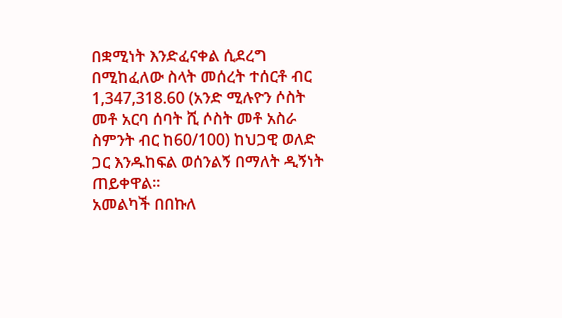በቋሚነት እንድፈናቀል ሲደረግ በሚከፈለው ስላት መሰረት ተሰርቶ ብር 1,347,318.60 (አንድ ሚሉዮን ሶስት መቶ አርባ ሰባት ሺ ሶስት መቶ አስራ ስምንት ብር ከ60/100) ከህጋዊ ወለድ ጋር እንዱከፍል ወሰንልኝ በማለት ዲኝነት ጠይቀዋል።
አመልካች በበኩለ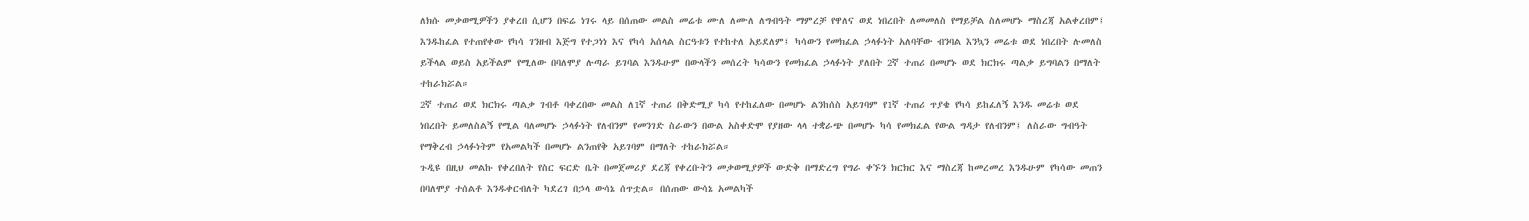ለክሱ መቃወሚዎችን ያቀረበ ሲሆን በፍሬ ነገሩ ላይ በሰጠው መልስ መሬቱ ሙለ ለሙለ ለግብዓት ማምረቻ የዋለና ወደ ነበረበት ለመመለስ የማይቻል ስለመሆኑ ማስረጃ አልቀረበም፤ እንዱከፈል የተጠየቀው የካሳ ገንዘብ እጅግ የተጋነነ እና የካሳ አሰላል ስርዓቱን የተከተለ አይደለም፤ ካሳውን የመክፈል ኃላፉነት አለባቸው ብንባል እንኳን መሬቱ ወደ ነበረበት ሉመለስ ይችላል ወይስ አይችልም የሚለው በባለሞያ ሉጣራ ይገባል እንዱሁም በውላችን መሰረት ካሳውን የመክፈል ኃላፉነት ያለበት 2ኛ ተጠሪ በመሆኑ ወደ ክርክሩ ጣልቃ ይግባልን በማለት ተከራክሯል።
2ኛ ተጠሪ ወደ ክርክሩ ጣልቃ ገብቶ ባቀረበው መልስ ለ1ኛ ተጠሪ በቅድሚያ ካሳ የተከፈለው በመሆኑ ልንከሰስ አይገባም የ1ኛ ተጠሪ ጥያቄ የካሳ ይከፈለኝ እንዱ መሬቱ ወደ ነበረበት ይመለስልኝ የሚል ባለመሆኑ ኃላፉነት የለብንም የመንገድ ስራውን በውል አስቀድሞ የያዘው ላላ ተቋራጭ በመሆኑ ካሳ የመክፈል የውል ግዳታ የለብንም፤ ለስራው ግብዓት የማቅረብ ኃላፉነትም የአመልካች በመሆኑ ልንጠየቅ አይገባም በማለት ተከራክሯል።
ጉዲዩ በዚህ መልኩ የቀረበለት የስር ፍርድ ቤት በመጀመሪያ ደረጃ የቀረቡትን መቃወሚያዎች ውድቅ በማድረግ የግራ ቀኙን ክርክር እና ማስረጃ ከመረመረ እንዱሁም የካሳው መጠን በባለሞያ ተሰልቶ እንዱቀርብለት ካደረገ በኃላ ውሳኔ ሰጥቷል። በሰጠው ውሳኔ አመልካች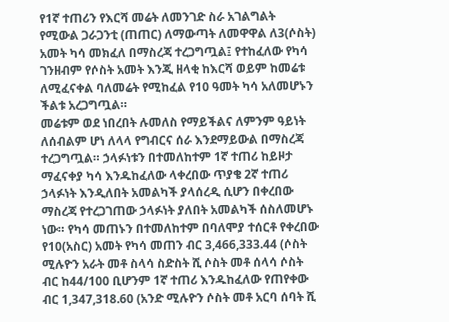የ1ኛ ተጠሪን የእርሻ መሬት ለመንገድ ስራ አገልግልት የሚውል ጋራጋንቲ (ጠጠር) ለማውጣት ለመዋዋል ለ3(ሶስት) አመት ካሳ መክፈለ በማስረጃ ተረጋግጧል፤ የተከፈለው የካሳ ገንዘብም የሶስት አመት እንጂ ዘላቂ ከእርሻ ወይም ከመሬቱ ለሚፈናቀል ባለመሬት የሚከፈል የ10 ዓመት ካሳ አለመሆኑን ችልቱ አረጋግጧል።
መሬቱም ወደ ነበረበት ሉመለስ የማይችልና ለምንም ዓይነት ለሰብልም ሆነ ለላላ የግብርና ሰራ እንደማይውል በማስረጃ ተረጋግጧል። ኃላፉነቱን በተመለከተም 1ኛ ተጠሪ ከይዞታ ማፈናቀያ ካሳ እንዱከፈለው ላቀረበው ጥያቄ 2ኛ ተጠሪ ኃላፉነት እንዲለበት አመልካች ያላሰረዲ ሲሆን በቀረበው ማስረጃ የተረጋገጠው ኃላፉነት ያለበት አመልካች ሰስለመሆኑ ነው። የካሳ መጠኑን በተመለከተም በባለሞያ ተሰርቶ የቀረበው የ10(አስር) አመት የካሳ መጠን ብር 3,466,333.44 (ሶስት ሚሉዮን አራት መቶ ስላሳ ስድስት ሺ ሶስት መቶ ሰላሳ ሶስት ብር ከ44/100 ቢሆንም 1ኛ ተጠሪ እንዱከፈለው የጠየቀው ብር 1,347,318.60 (አንድ ሚሉዮን ሶስት መቶ አርባ ሰባት ሺ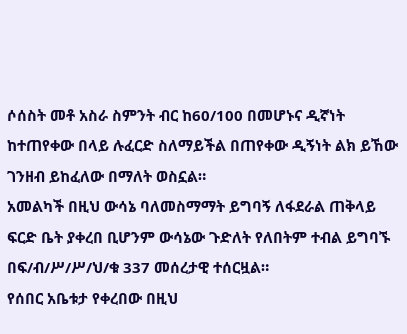ሶሰስት መቶ አስራ ስምንት ብር ከ60/100 በመሆኑና ዲኛነት ከተጠየቀው በላይ ሉፈርድ ስለማይችል በጠየቀው ዲኝነት ልክ ይኸው ገንዘብ ይከፈለው በማለት ወስኗል።
አመልካች በዚህ ውሳኔ ባለመስማማት ይግባኝ ለፋደራል ጠቅላይ ፍርድ ቤት ያቀረበ ቢሆንም ውሳኔው ጉድለት የለበትም ተብል ይግባኙ በፍ/ብ/ሥ/ሥ/ህ/ቁ 337 መሰረታዊ ተሰርዟል።
የሰበር አቤቱታ የቀረበው በዚህ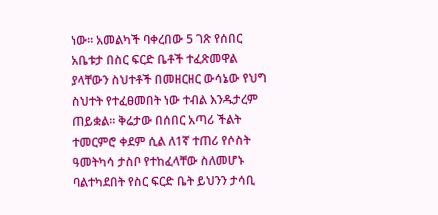ነው። አመልካች ባቀረበው 5 ገጽ የሰበር አቤቱታ በስር ፍርድ ቤቶች ተፈጽመዋል ያላቸውን ስህተቶች በመዘርዘር ውሳኔው የህግ ስህተት የተፈፀመበት ነው ተብል እንዱታረም ጠይቋል። ቅሬታው በሰበር አጣሪ ችልት ተመርምሮ ቀደም ሲል ለ1ኛ ተጠሪ የሶስት ዓመትካሳ ታስቦ የተከፈላቸው ስለመሆኑ ባልተካደበት የስር ፍርድ ቤት ይህንን ታሳቢ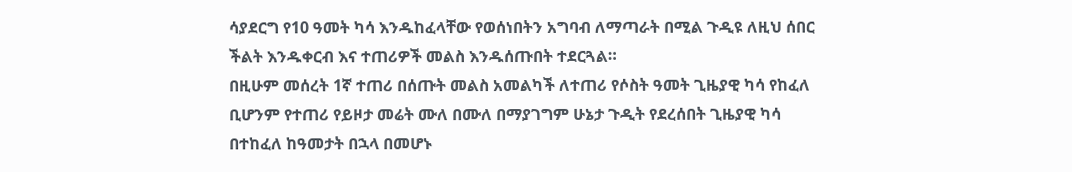ሳያደርግ የ10 ዓመት ካሳ እንዱከፈላቸው የወሰነበትን አግባብ ለማጣራት በሚል ጉዲዩ ለዚህ ሰበር ችልት እንዱቀርብ እና ተጠሪዎች መልስ እንዱሰጡበት ተደርጓል።
በዚሁም መሰረት 1ኛ ተጠሪ በሰጡት መልስ አመልካች ለተጠሪ የሶስት ዓመት ጊዜያዊ ካሳ የከፈለ ቢሆንም የተጠሪ የይዞታ መሬት ሙለ በሙለ በማያገግም ሁኔታ ጉዲት የደረሰበት ጊዜያዊ ካሳ በተከፈለ ከዓመታት በኋላ በመሆኑ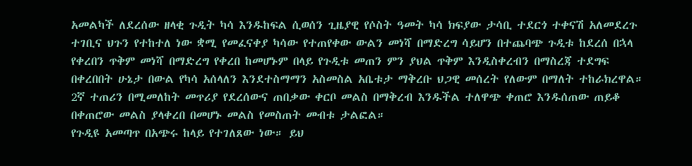አመልካች ለደረሰው ዘላቂ ጉዲት ካሳ እንዱከፍል ሲወሰን ጊዜያዊ የሶስት ዓመት ካሳ ክፍያው ታሳቢ ተደርጎ ተቀናሽ አለመደረጉ ተገቢና ህጉን የተከተለ ነው ቋሚ የመፈናቀያ ካሳው የተጠየቀው ውልን መነሻ በማድረግ ሳይሆን በተጨባጭ ጉዲቱ ከደረሰ በኋላ የቀረበን ጥቅም መነሻ በማድረግ የቀረበ ከመሆኑም በላይ የጉዲቱ መጠን ምን ያህል ጥቅም እንዲስቀረብን በማስረጃ ተደግፍ በቀረበበት ሁኔታ በውል የካሳ አሰላለን እንደተስማማን አስመስል አቤቱታ ማቅረቡ ህጋዊ መሰረት የለውም በማለት ተከራክረዋል።
2ኛ ተጠሪን በሚመለከት መጥሪያ የደረሰውና ጠበቃው ቀርቦ መልስ በማቅረብ እንዱችል ተለዋጭ ቀጠሮ እንዱሰጠው ጠይቆ በቀጠሮው መልስ ያላቀረበ በመሆኑ መልስ የመስጠት መብቱ ታልፎል።
የጉዲዩ አመጣጥ በአጭሩ ከላይ የተገለጸው ነው። ይህ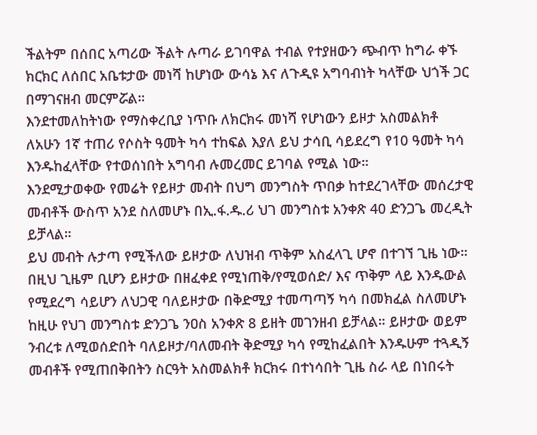ችልትም በሰበር አጣሪው ችልት ሉጣራ ይገባዋል ተብል የተያዘውን ጭብጥ ከግራ ቀኙ ክርክር ለሰበር አቤቱታው መነሻ ከሆነው ውሳኔ እና ለጉዲዩ አግባብነት ካላቸው ህጎች ጋር በማገናዘብ መርምሯል።
እንደተመለከትነው የማስቀረቢያ ነጥቡ ለክርክሩ መነሻ የሆነውን ይዞታ አስመልክቶ ለአሁን 1ኛ ተጠሪ የሶስት ዓመት ካሳ ተከፍል እያለ ይህ ታሳቢ ሳይደረግ የ10 ዓመት ካሳ እንዱከፈላቸው የተወሰነበት አግባብ ሉመረመር ይገባል የሚል ነው።
እንደሚታወቀው የመሬት የይዞታ መብት በህግ መንግስት ጥበቃ ከተደረገላቸው መሰረታዊ መብቶች ውስጥ አንደ ስለመሆኑ በኢ.ፋ.ዱ.ሪ ህገ መንግስቱ አንቀጽ 40 ድንጋጌ መረዲት ይቻላል።
ይህ መብት ሉታጣ የሚችለው ይዞታው ለህዝብ ጥቅም አስፈላጊ ሆኖ በተገኘ ጊዜ ነው። በዚህ ጊዜም ቢሆን ይዞታው በዘፈቀደ የሚነጠቅ/የሚወሰድ/ እና ጥቅም ላይ እንዱውል የሚደረግ ሳይሆን ለህጋዊ ባለይዞታው በቅድሚያ ተመጣጣኝ ካሳ በመክፈል ስለመሆኑ ከዚሁ የህገ መንግስቱ ድንጋጌ ንዐስ አንቀጽ 8 ይዘት መገንዘብ ይቻላል። ይዞታው ወይም ንብረቱ ለሚወሰድበት ባለይዞታ/ባለመብት ቅድሚያ ካሳ የሚከፈልበት እንዱሁም ተጓዲኝ መብቶች የሚጠበቅበትን ስርዓት አስመልክቶ ክርክሩ በተነሳበት ጊዜ ስራ ላይ በነበሩት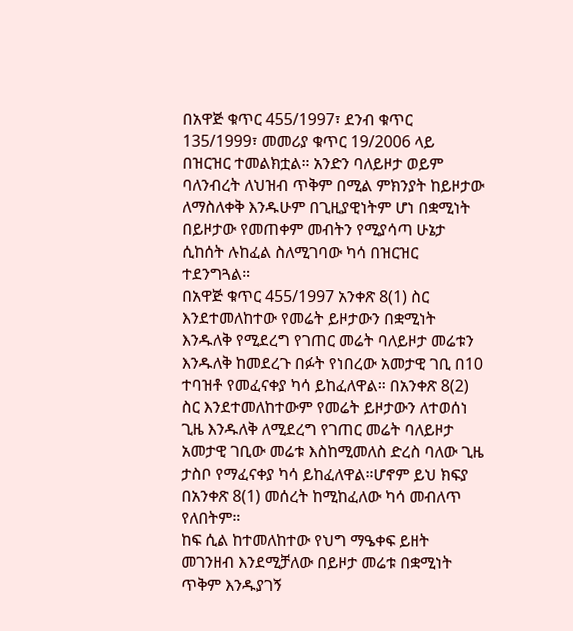በአዋጅ ቁጥር 455/1997፣ ደንብ ቁጥር 135/1999፣ መመሪያ ቁጥር 19/2006 ላይ በዝርዝር ተመልክቷል። አንድን ባለይዞታ ወይም ባለንብረት ለህዝብ ጥቅም በሚል ምክንያት ከይዞታው ለማስለቀቅ እንዱሁም በጊዚያዊነትም ሆነ በቋሚነት በይዞታው የመጠቀም መብትን የሚያሳጣ ሁኔታ ሲከሰት ሉከፈል ስለሚገባው ካሳ በዝርዝር ተደንግጓል።
በአዋጅ ቁጥር 455/1997 አንቀጽ 8(1) ስር እንደተመለከተው የመሬት ይዞታውን በቋሚነት እንዱለቅ የሚደረግ የገጠር መሬት ባለይዞታ መሬቱን እንዱለቅ ከመደረጉ በፉት የነበረው አመታዊ ገቢ በ10 ተባዝቶ የመፈናቀያ ካሳ ይከፈለዋል። በአንቀጽ 8(2) ስር እንደተመለከተውም የመሬት ይዞታውን ለተወሰነ ጊዜ እንዱለቅ ለሚደረግ የገጠር መሬት ባለይዞታ አመታዊ ገቢው መሬቱ እስከሚመለስ ድረስ ባለው ጊዜ ታስቦ የማፈናቀያ ካሳ ይከፈለዋል።ሆኖም ይህ ክፍያ በአንቀጽ 8(1) መሰረት ከሚከፈለው ካሳ መብለጥ የለበትም።
ከፍ ሲል ከተመለከተው የህግ ማዔቀፍ ይዘት መገንዘብ እንደሚቻለው በይዞታ መሬቱ በቋሚነት ጥቅም እንዱያገኝ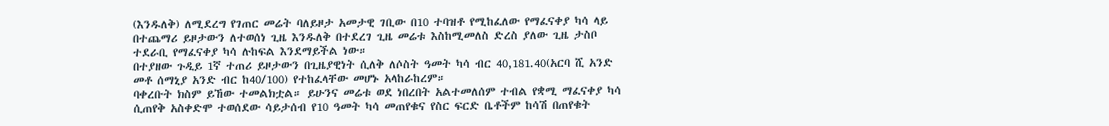(እንዱለቅ) ለሚደረግ የገጠር መሬት ባለይዞታ አመታዊ ገቢው በ10 ተባዝቶ የሚከፈለው የማፈናቀያ ካሳ ላይ በተጨማሪ ይዞታውን ለተወሰነ ጊዜ እንዱለቅ በተደረገ ጊዜ መሬቱ እስከሚመለስ ድረስ ያለው ጊዜ ታስቦ ተደራቢ የማፈናቀያ ካሳ ሉከፍል እንደማይችል ነው።
በተያዘው ጉዲይ 1ኛ ተጠሪ ይዞታውን በጊዜያዊነት ሲለቅ ለሶስት ዓመት ካሳ ብር 40,181.40(አርባ ሺ አንድ መቶ ሰማኒያ አንድ ብር ከ40/100) የተከፈላቸው መሆኑ አላከራከረም።
ባቀረቡት ክስም ይኸው ተመልክቷል። ይሁንና መሬቱ ወደ ነበረበት አልተመለሰም ተብል የቋሚ ማፈናቀያ ካሳ ሲጠየቅ አስቀድሞ ተወሰደው ሳይታሰብ የ10 ዓመት ካሳ መጠየቁና የስር ፍርድ ቤቶችም ከሳሽ በጠየቁት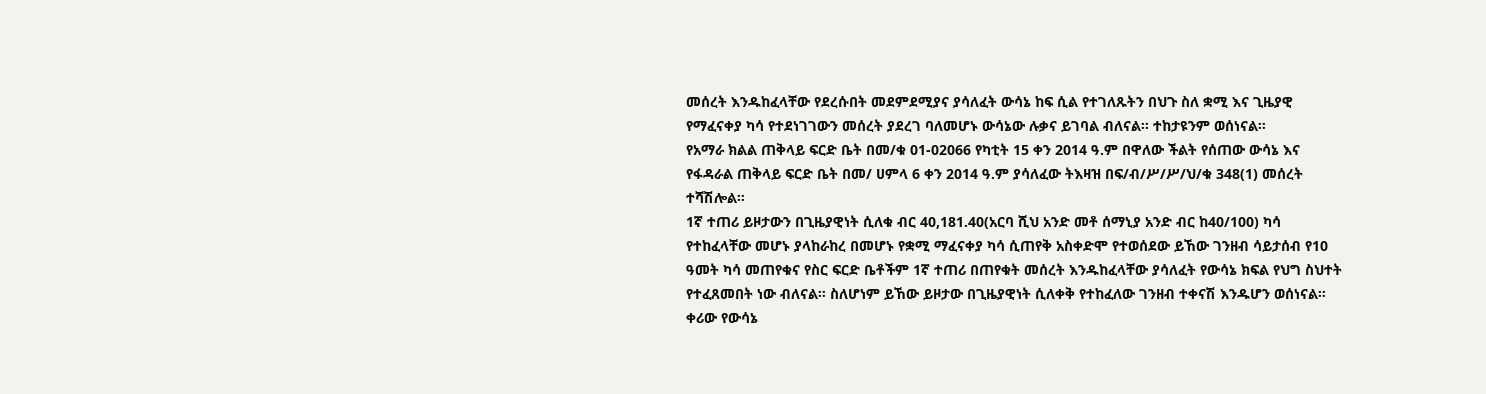መሰረት እንዱከፈላቸው የደረሱበት መደምደሚያና ያሳለፈት ውሳኔ ከፍ ሲል የተገለጹትን በህጉ ስለ ቋሚ እና ጊዜያዊ የማፈናቀያ ካሳ የተደነገገውን መሰረት ያደረገ ባለመሆኑ ውሳኔው ሉቃና ይገባል ብለናል። ተከታዩንም ወሰነናል።
የአማራ ክልል ጠቅላይ ፍርድ ቤት በመ/ቁ 01-02066 የካቲት 15 ቀን 2014 ዓ.ም በዋለው ችልት የሰጠው ውሳኔ እና የፋዳራል ጠቅላይ ፍርድ ቤት በመ/ ሀምላ 6 ቀን 2014 ዓ.ም ያሳለፈው ትእዛዝ በፍ/ብ/ሥ/ሥ/ህ/ቁ 348(1) መሰረት ተሻሽሎል።
1ኛ ተጠሪ ይዞታውን በጊዜያዊነት ሲለቁ ብር 40,181.40(አርባ ሺህ አንድ መቶ ሰማኒያ አንድ ብር ከ40/100) ካሳ የተከፈላቸው መሆኑ ያላከራከረ በመሆኑ የቋሚ ማፈናቀያ ካሳ ሲጠየቅ አስቀድሞ የተወሰደው ይኸው ገንዘብ ሳይታሰብ የ10 ዓመት ካሳ መጠየቁና የስር ፍርድ ቤቶችም 1ኛ ተጠሪ በጠየቁት መሰረት እንዱከፈላቸው ያሳለፈት የውሳኔ ክፍል የህግ ስህተት የተፈጸመበት ነው ብለናል። ስለሆነም ይኸው ይዞታው በጊዜያዊነት ሲለቀቅ የተከፈለው ገንዘብ ተቀናሽ እንዱሆን ወሰነናል።
ቀሪው የውሳኔ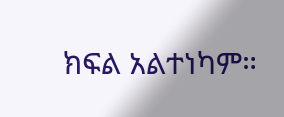ክፍል አልተነካም።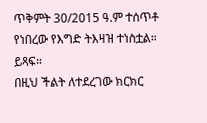ጥቅምት 30/2015 ዓ.ም ተሰጥቶ የነበረው የእግድ ትእዛዝ ተነስቷል። ይጻፍ።
በዚህ ችልት ለተደረገው ክርክር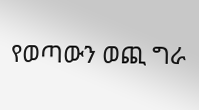የወጣውን ወጪ ግራ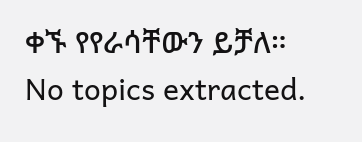ቀኙ የየራሳቸውን ይቻለ።
No topics extracted.